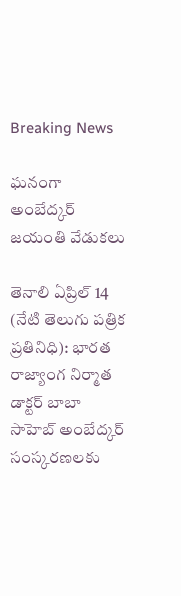Breaking News

ఘనంగా అంబేద్కర్ జయంతి వేడుకలు

తెనాలి ఏప్రిల్ 14 (నేటి తెలుగు పత్రిక ప్రతినిధి): భారత రాజ్యాంగ నిర్మాత డాక్టర్‌ బాబా సాహెబ్‌ అంబేద్కర్ సంస్కరణలకు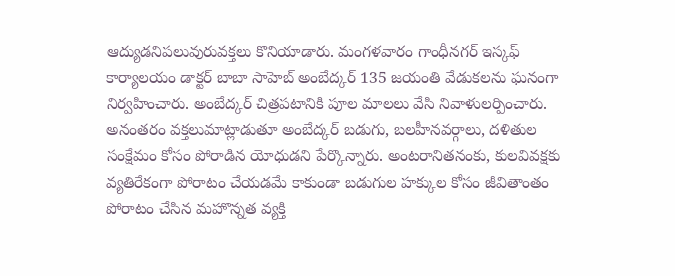ఆద్యుడనిపలువురువక్తలు కొనియాడారు. మంగళవారం గాంధీనగర్ ఇస్కఫ్ కార్యాలయం డాక్టర్‌ బాబా సాహెబ్‌ అంబేద్కర్ 135 జయంతి వేడుకలను ఘనంగా నిర్వహించారు. అంబేద్కర్ చిత్రపటానికి పూల మాలలు వేసి నివాళులర్పించారు. అనంతరం వక్తలుమాట్లాడుతూ అంబేద్కర్ బడుగు, బలహీనవర్గాలు, దళితుల సంక్షేమం కోసం పోరాడిన యోధుడని పేర్కొన్నారు. అంటరానితనంకు, కులవివక్షకు వ్యతిరేకంగా పోరాటం చేయడమే కాకుండా బడుగుల హక్కుల కోసం జీవితాంతం పోరాటం చేసిన మహొన్నత వ్యక్తి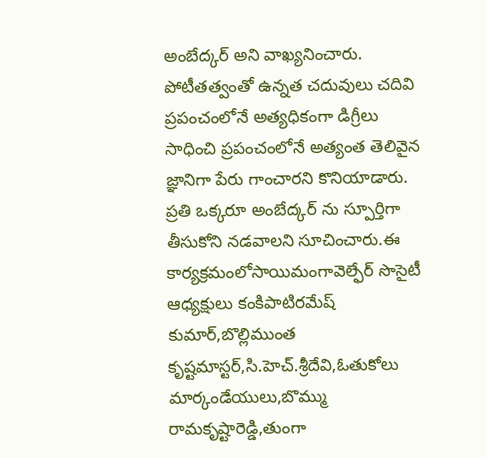అంబేద్కర్ అని వాఖ్యనించారు. పోటీతత్వంతో ఉన్నత చదువులు చదివి ప్రపంచంలోనే అత్యధికంగా డిగ్రీలు సాధించి ప్రపంచంలోనే అత్యంత తెలివైన జ్ఞానిగా పేరు గాంచారని కొనియాడారు. ప్రతి ఒక్కరూ అంబేద్కర్ ను స్పూర్తిగా తీసుకోని నడవాలని సూచించారు.ఈ కార్యక్రమంలోసాయిమంగావెల్ఫేర్ సొసైటీ ఆధ్యక్షులు కంకిపాటిరమేష్ కుమార్,బొల్లిముంత కృష్టమాస్టర్,సి.హెచ్.శ్రీదేవి,ఓతుకోలు మార్కండేయులు,బొమ్ము రామకృష్టారెడ్డి,తుంగా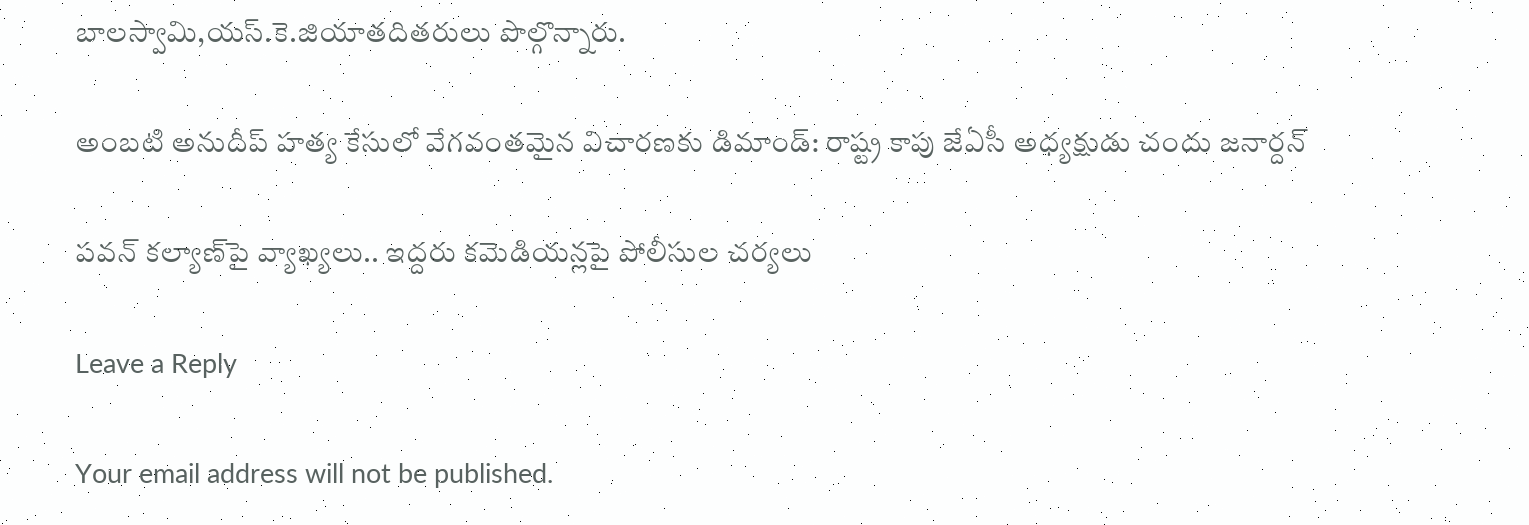బాలస్వామి,యస్.కె.జియాతదితరులు పొల్గొన్నారు.

అంబటి అనుదీప్ హత్య కేసులో వేగవంతమైన విచారణకు డిమాండ్: రాష్ట్ర కాపు జేఏసీ అధ్యక్షుడు చందు జనార్దన్

పవన్ కల్యాణ్‌పై వ్యాఖ్యలు.. ఇద్దరు కమెడియన్లపై పోలీసుల చర్యలు

Leave a Reply

Your email address will not be published.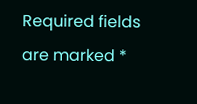Required fields are marked *